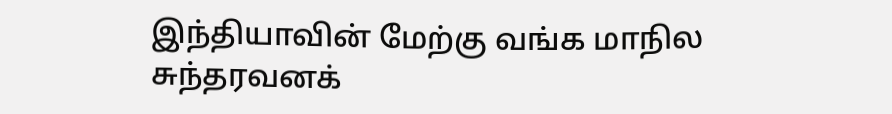இந்தியாவின் மேற்கு வங்க மாநில சுந்தரவனக்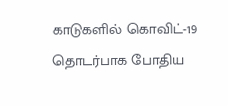காடுகளில் கொவிட்-19 தொடர்பாக போதிய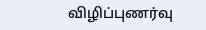விழிப்புணர்வு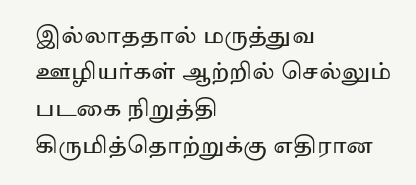இல்லாததால் மருத்துவ ஊழியர்கள் ஆற்றில் செல்லும் படகை நிறுத்தி கிருமித்தொற்றுக்கு எதிரான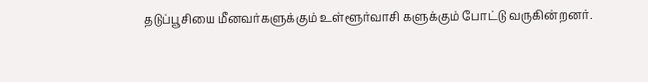தடுப்பூசியை மீனவர்களுக்கும் உள்ளூர்வாசி களுக்கும் போட்டு வருகின்றனர்.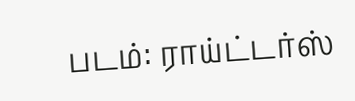படம்: ராய்ட்டர்ஸ்